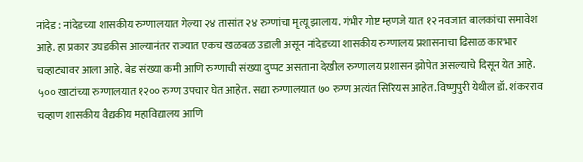नांदेड : नांदेडच्या शासकीय रुग्णालयात गेल्या २४ तासांत २४ रुग्णांचा मृत्यू झालाय. गंभीर गोष्ट म्हणजे यात १२ नवजात बालकांचा समावेश आहे. हा प्रकार उघडकीस आल्यानंतर राज्यात एकच खळबळ उडाली असून नांदेडच्या शासकीय रुग्णालय प्रशासनाचा ढिसाळ कारभार चव्हाट्यावर आला आहे. बेड संख्या कमी आणि रुग्णाची संख्या दुप्पट असताना देखील रुग्णालय प्रशासन झोपेत असल्याचे दिसून येत आहे. ५०० खाटांच्या रुग्णालयात १२०० रुग्ण उपचार घेत आहेत. सद्या रुग्णालयात ७० रुग्ण अत्यंत सिरियस आहेत.विष्णुपुरी येथील डॉ. शंकरराव चव्हाण शासकीय वैद्यकीय महाविद्यालय आणि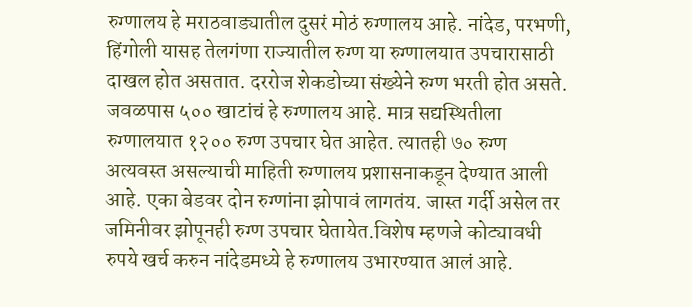रुग्णालय हे मराठवाड्यातील दुसरं मोठं रुग्णालय आहे. नांदेड, परभणी, हिंगोली यासह तेलगंणा राज्यातील रुग्ण या रुग्णालयात उपचारासाठी दाखल होत असतात. दररोज शेकडोच्या संख्येने रुग्ण भरती होत असते. जवळपास ५०० खाटांचं हे रुग्णालय आहे. मात्र सद्यस्थितीला रुग्णालयात १२०० रुग्ण उपचार घेत आहेत. त्यातही ७० रुग्ण अत्यवस्त असल्याची माहिती रुग्णालय प्रशासनाकडून देण्यात आली आहे. एका बेडवर दोन रुग्णांना झोपावं लागतंय. जास्त गर्दी असेल तर जमिनीवर झोपूनही रुग्ण उपचार घेतायेत.विशेष म्हणजे कोट्यावधी रुपये खर्च करुन नांदेडमध्ये हे रुग्णालय उभारण्यात आलं आहे.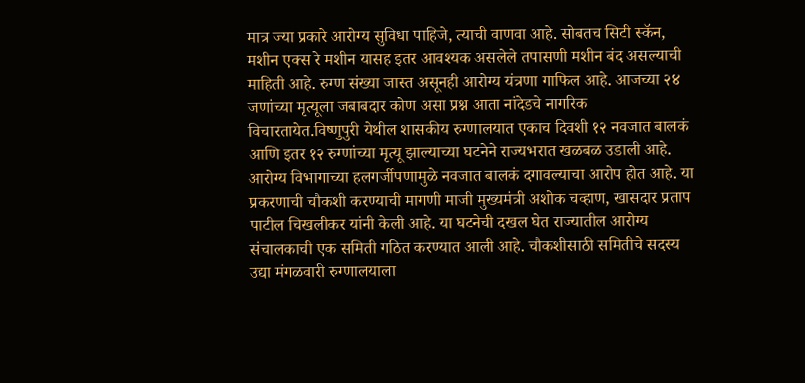मात्र ज्या प्रकारे आरोग्य सुविधा पाहिजे, त्याची वाणवा आहे. सोबतच सिटी स्कॅन, मशीन एक्स रे मशीन यासह इतर आवश्यक असलेले तपासणी मशीन बंद असल्याची माहिती आहे. रुग्ण संख्या जास्त असूनही आरोग्य यंत्रणा गाफिल आहे. आजच्या २४ जणांच्या मृत्यूला जबाबदार कोण असा प्रश्न आता नांदेडचे नागरिक विचारतायेत.विष्णुपुरी येथील शासकीय रुग्णालयात एकाच दिवशी १२ नवजात बालकं आणि इतर १२ रुग्णांच्या मृत्यू झाल्याच्या घटनेने राज्यभरात खळबळ उडाली आहे. आरोग्य विभागाच्या हलगर्जीपणामुळे नवजात बालकं दगावल्याचा आरोप होत आहे. या प्रकरणाची चौकशी करण्याची मागणी माजी मुख्यमंत्री अशोक चव्हाण, खासदार प्रताप पाटील चिखलीकर यांनी केली आहे. या घटनेची दखल घेत राज्यातील आरोग्य संचालकाची एक समिती गठित करण्यात आली आहे. चौकशीसाठी समितीचे सदस्य उद्या मंगळवारी रुग्णालयाला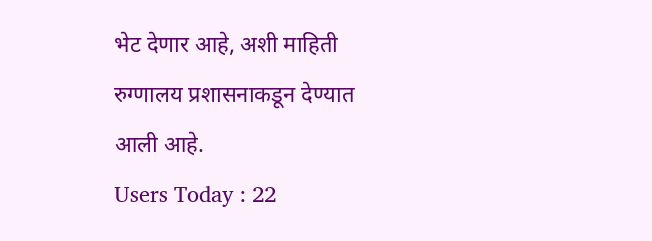भेट देणार आहे, अशी माहिती रुग्णालय प्रशासनाकडून देण्यात आली आहे.
Users Today : 22